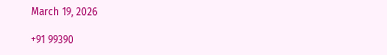March 19, 2026

+91 99390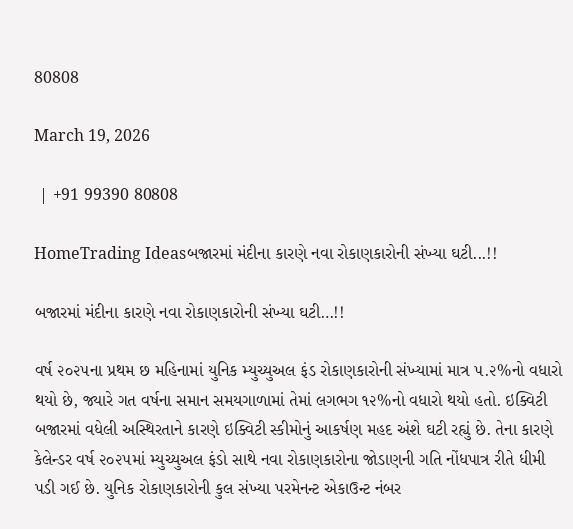80808

March 19, 2026

 | +91 99390 80808

HomeTrading Ideasબજારમાં મંદીના કારણે નવા રોકાણકારોની સંખ્યા ઘટી...!!

બજારમાં મંદીના કારણે નવા રોકાણકારોની સંખ્યા ઘટી…!!

વર્ષ ૨૦૨૫ના પ્રથમ છ મહિનામાં યુનિક મ્યુચ્યુઅલ ફંડ રોકાણકારોની સંખ્યામાં માત્ર ૫.૨%નો વધારો થયો છે, જ્યારે ગત વર્ષના સમાન સમયગાળામાં તેમાં લગભગ ૧૨%નો વધારો થયો હતો. ઇક્વિટી બજારમાં વધેલી અસ્થિરતાને કારણે ઇક્વિટી સ્કીમોનું આકર્ષણ મહદ અંશે ઘટી રહ્યું છે. તેના કારણે કેલેન્ડર વર્ષ ૨૦૨૫માં મ્યુચ્યુઅલ ફંડો સાથે નવા રોકાણકારોના જોડાણની ગતિ નોંધપાત્ર રીતે ધીમી પડી ગઈ છે. યુનિક રોકાણકારોની કુલ સંખ્યા પરમેનન્ટ એકાઉન્ટ નંબર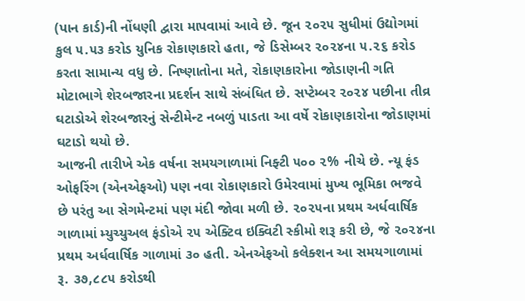(પાન કાર્ડ)ની નોંધણી દ્વારા માપવામાં આવે છે. જૂન ૨૦૨૫ સુધીમાં ઉદ્યોગમાં કુલ ૫.૫૩ કરોડ યુનિક રોકાણકારો હતા, જે ડિસેમ્બર ૨૦૨૪ના ૫.૨૬ કરોડ કરતા સામાન્ય વધુ છે. નિષ્ણાતોના મતે, રોકાણકારોના જોડાણની ગતિ મોટાભાગે શેરબજારના પ્રદર્શન સાથે સંબંધિત છે. સપ્ટેમ્બર ૨૦૨૪ પછીના તીવ્ર ઘટાડોએ શેરબજારનું સેન્ટીમેન્ટ નબળું પાડતા આ વર્ષે રોકાણકારોના જોડાણમાં ઘટાડો થયો છે.
આજની તારીખે એક વર્ષના સમયગાળામાં નિફ્ટી ૫૦૦ ૨% નીચે છે. ન્યૂ ફંડ ઓફરિંગ (એનએફઓ) પણ નવા રોકાણકારો ઉમેરવામાં મુખ્ય ભૂમિકા ભજવે છે પરંતુ આ સેગમેન્ટમાં પણ મંદી જોવા મળી છે. ૨૦૨૫ના પ્રથમ અર્ધવાર્ષિક ગાળામાં મ્યુચ્યુઅલ ફંડોએ ૨૫ એક્ટિવ ઇક્વિટી સ્કીમો શરૂ કરી છે, જે ૨૦૨૪ના પ્રથમ અર્ધવાર્ષિક ગાળામાં ૩૦ હતી. એનએફઓ કલેક્શન આ સમયગાળામાં રૂ. ૩૭,૮૮૫ કરોડથી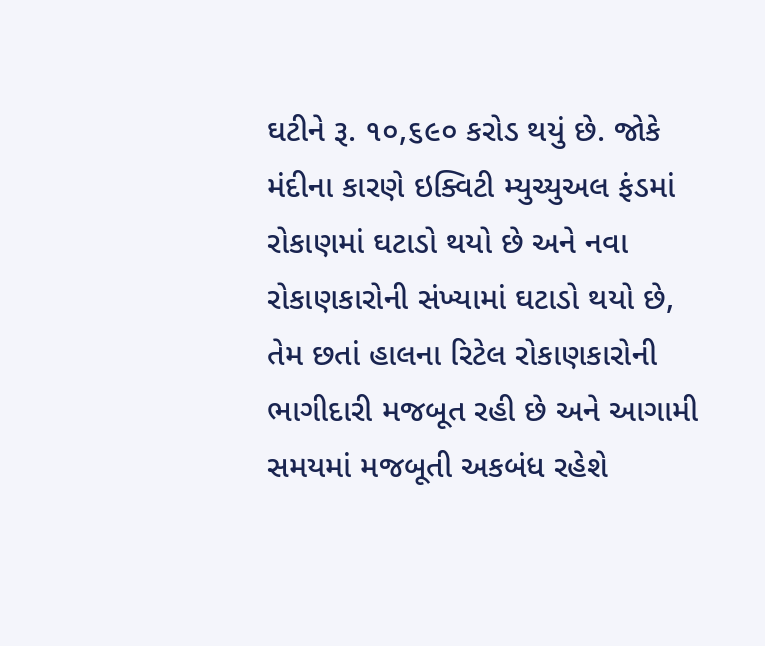ઘટીને રૂ. ૧૦,૬૯૦ કરોડ થયું છે. જોકે મંદીના કારણે ઇક્વિટી મ્યુચ્યુઅલ ફંડમાં રોકાણમાં ઘટાડો થયો છે અને નવા રોકાણકારોની સંખ્યામાં ઘટાડો થયો છે, તેમ છતાં હાલના રિટેલ રોકાણકારોની ભાગીદારી મજબૂત રહી છે અને આગામી સમયમાં મજબૂતી અકબંધ રહેશે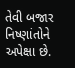તેવી બજાર નિષ્ણાંતોને અપેક્ષા છે.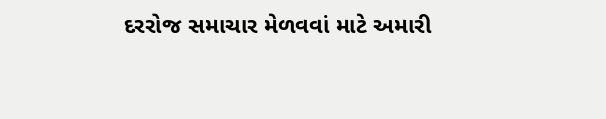દરરોજ સમાચાર મેળવવાં માટે અમારી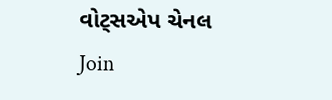વોટ્સએપ ચેનલ Join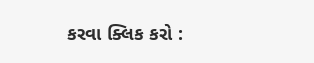કરવા ક્લિક કરો :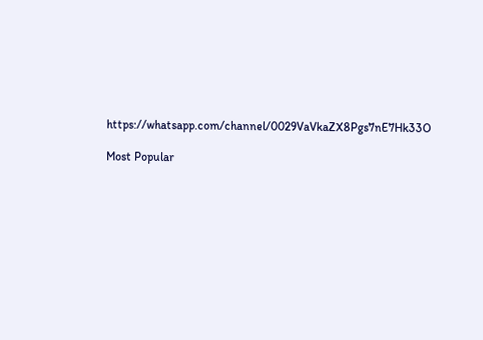https://whatsapp.com/channel/0029VaVkaZX8Pgs7nE7Hk33O

Most Popular